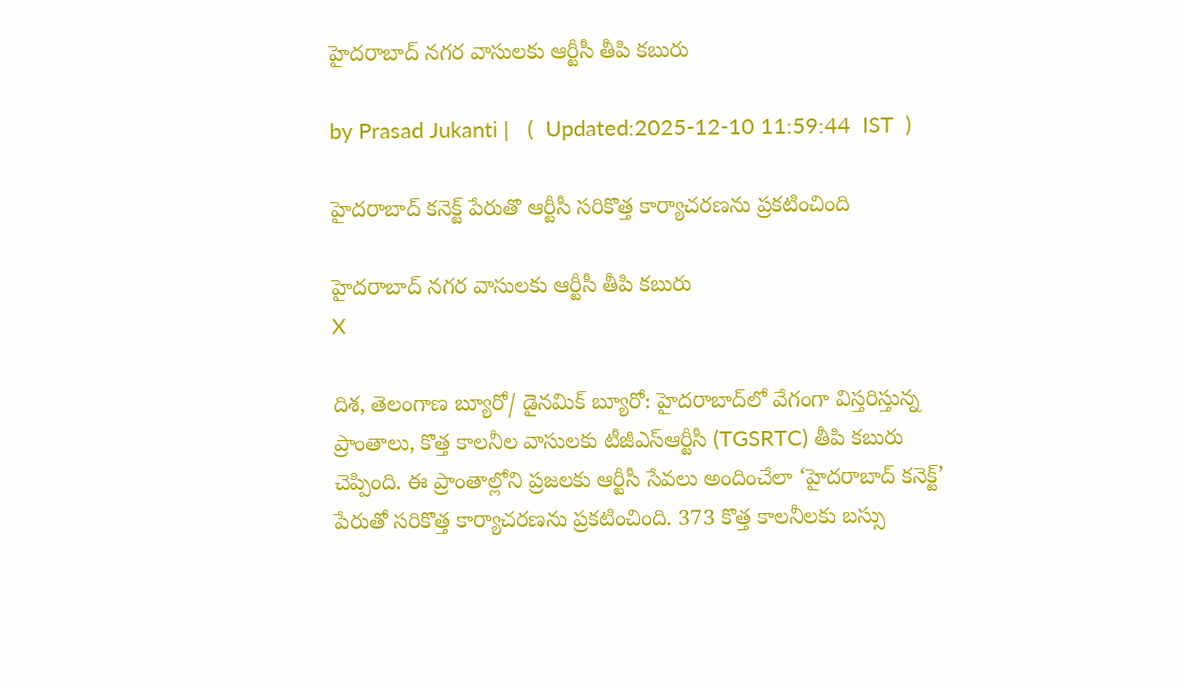హైదరాబాద్ నగర వాసులకు ఆర్టీసీ తీపి కబురు

by Prasad Jukanti |   (  Updated:2025-12-10 11:59:44  IST  )

హైదరాబాద్ కనెక్ట్ పేరుతొ ఆర్టీసీ సరికొత్త కార్యాచరణను ప్రకటించింది

హైదరాబాద్ నగర వాసులకు ఆర్టీసీ తీపి కబురు
X

దిశ, తెలంగాణ బ్యూరో/ డైనమిక్ బ్యూరో: హైదరాబాద్‍లో వేగంగా విస్తరిస్తున్న ప్రాంతాలు, కొత్త కాలనీల వాసులకు టీజీఎస్ఆర్టీసీ (TGSRTC) తీపి కబురు చెప్పింది. ఈ ప్రాంతాల్లోని ప్రజలకు ఆర్టీసీ సేవలు అందించేలా ‘హైదరాబాద్ కనెక్ట్’ పేరుతో సరికొత్త కార్యాచరణను ప్రకటించింది. 373 కొత్త కాలనీలకు బస్సు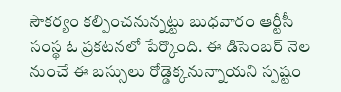సౌకర్యం కల్పించనున్నట్టు బుధవారం ఆర్టీసీ సంస్థ ఓ ప్రకటనలో పేర్కొంది. ఈ డిసెంబర్ నెల నుంచే ఈ బస్సులు రోడ్డెక్కనున్నాయని స్పష్టం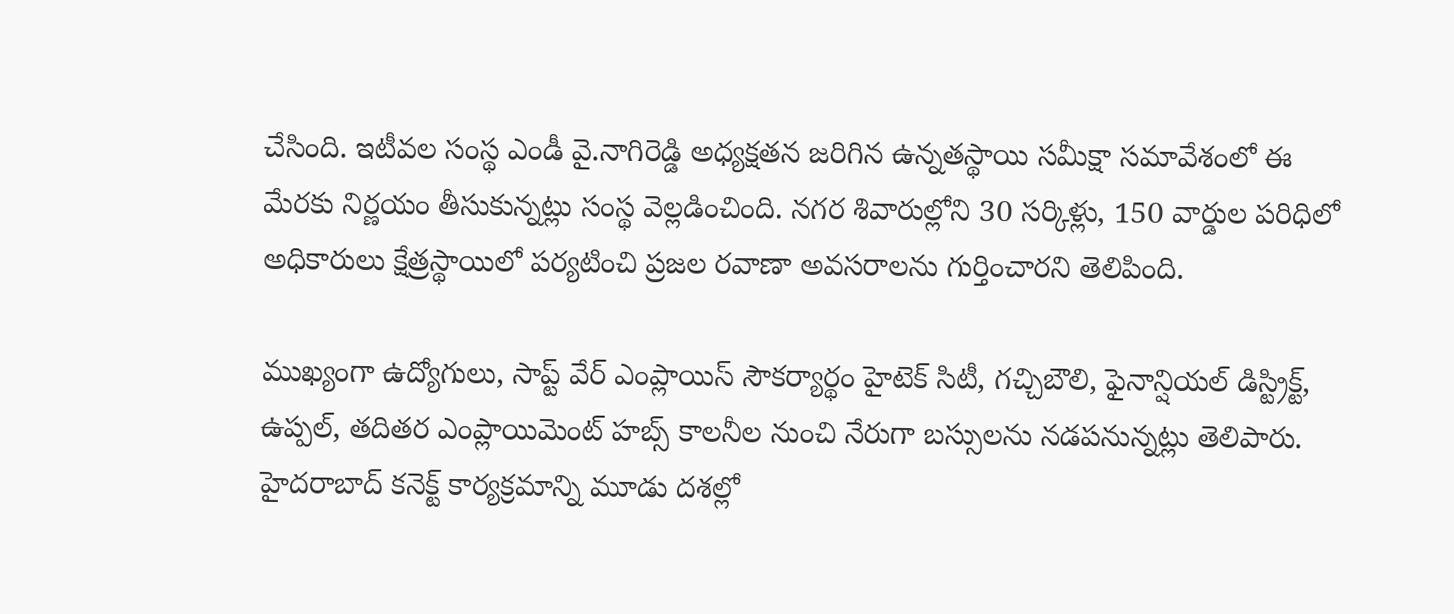చేసింది. ఇటీవల సంస్థ ఎండీ వై.నాగిరెడ్డి అధ్యక్షతన జరిగిన ఉన్నతస్థాయి సమీక్షా సమావేశంలో ఈ మేరకు నిర్ణయం తీసుకున్నట్లు సంస్థ వెల్లడించింది. నగర శివారుల్లోని 30 సర్కిళ్లు, 150 వార్డుల పరిధిలో అధికారులు క్షేత్రస్థాయిలో పర్యటించి ప్రజల రవాణా అవసరాలను గుర్తించారని తెలిపింది.

ముఖ్యంగా ఉద్యోగులు, సాప్ట్ వేర్ ఎంప్లాయిస్ సౌకర్యార్థం హైటెక్ సిటీ, గచ్చిబౌలి, ఫైనాన్షియల్ డిస్ట్రిక్ట్, ఉప్పల్, తదితర ఎంప్లాయిమెంట్ హబ్స్ కాలనీల నుంచి నేరుగా బస్సులను నడపనున్నట్లు తెలిపారు. హైదరాబాద్ కనెక్ట్ కార్యక్రమాన్ని మూడు దశల్లో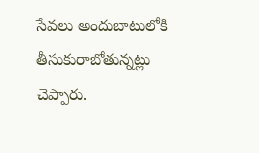సేవలు అందుబాటులోకి తీసుకురాబోతున్నట్లు చెప్పారు.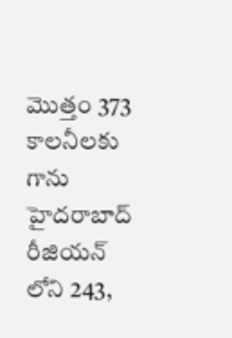మొత్తం 373 కాలనీలకు గాను హైదరాబాద్ రీజియన్ లోని 243,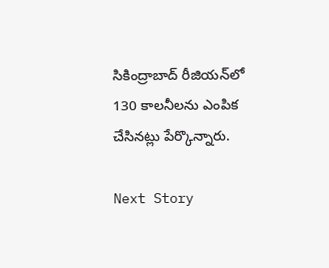సికింద్రాబాద్ రీజియన్‍లో 130 కాలనీలను ఎంపిక చేసినట్లు పేర్కొన్నారు.

Next Story